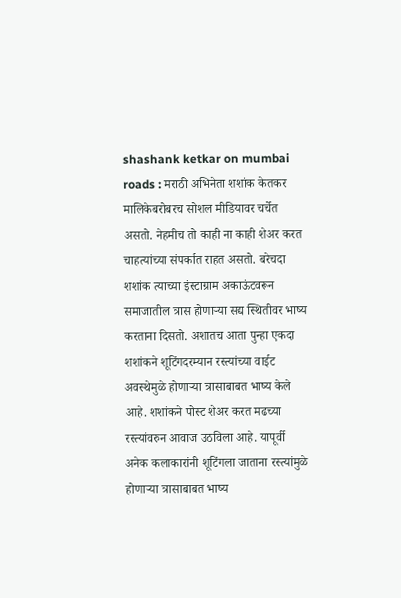shashank ketkar on mumbai roads : मराठी अभिनेता शशांक केतकर मालिकेबरोबरच सोशल मीडियावर चर्चेत असतो. नेहमीच तो काही ना काही शेअर करत चाहत्यांच्या संपर्कात राहत असतो. बरेचदा शशांक त्याच्या इंस्टाग्राम अकाऊंटवरून समाजातील त्रास होणाऱ्या सद्य स्थितीवर भाष्य करताना दिसतो. अशातच आता पुन्हा एकदा शशांकने शूटिंगदरम्यान रस्त्यांच्या वाईट अवस्थेमुळे होणाऱ्या त्रासाबाबत भाष्य केले आहे. शशांकने पोस्ट शेअर करत मढच्या रस्त्यांवरुन आवाज उठविला आहे. यापूर्वी अनेक कलाकारांनी शूटिंगला जाताना रस्त्यांमुळे होणाऱ्या त्रासाबाबत भाष्य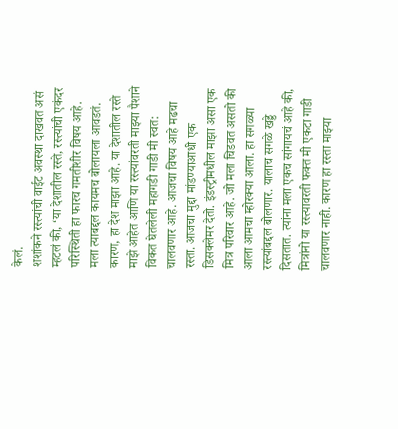केलं.
शशांकने रस्त्यांची वाईट अवस्था दाखवत असं म्हटलं की, ‘या देशातील रस्ते, रस्त्यांची एकंदर परिस्थिती हा फारच गमतीशीर विषय आहे. मला त्याबद्दल कायमच बोलायला आवडतं. कारण, हा देश माझा आहे. या देशातील रस्ते माझे आहेत आणि या रस्त्यांवरती माझ्या पैशाने विकत घेतलेली महागडी गाडी मी स्वत: चालवणार आहे. आजचा विषय आहे मढचा रस्ता. आजचा मुद्दा मांडण्याआधी एक डिसक्लेमर देतो. इंडस्ट्रीमधील माझा असा एक मित्र परिवार आहे. जो मला चिडवत असतो की आला आमचा म्होरक्या आला. हा सगळ्या रस्त्यांबद्दल बोलणार. यालाच सगळे खड्डे दिसतात. त्यांना मला एकच सांगायचं आहे की, मित्रांनो या रस्त्यावरती फक्त मी एकटा गाडी चालवणार नाही. कारण हा रस्ता माझ्या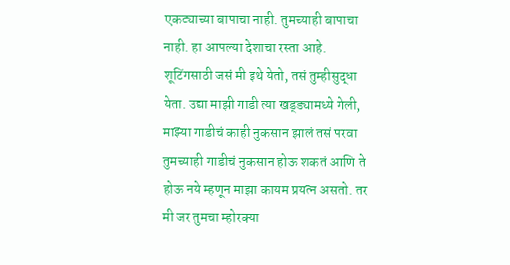एकट्याच्या बापाचा नाही. तुमच्याही बापाचा नाही. हा आपल्या देशाचा रस्ता आहे. शूटिंगसाठी जसं मी इथे येतो, तसं तुम्हीसुद्धा येता. उद्या माझी गाडी त्या खड्ड्यामध्ये गेली, माझ्या गाडीचं काही नुकसान झालं तसं परवा तुमच्याही गाडीचं नुकसान होऊ शकतं आणि ते होऊ नये म्हणून माझा कायम प्रयत्न असतो. तर मी जर तुमचा म्होरक्या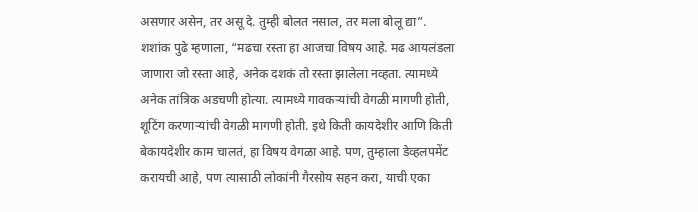असणार असेन, तर असू दे. तुम्ही बोलत नसाल, तर मला बोलू द्या”.
शशांक पुढे म्हणाला, “मढचा रस्ता हा आजचा विषय आहे. मढ आयलंडला जाणारा जो रस्ता आहे, अनेक दशकं तो रस्ता झालेला नव्हता. त्यामध्ये अनेक तांत्रिक अडचणी होत्या. त्यामध्ये गावकऱ्यांची वेगळी मागणी होती, शूटिंग करणाऱ्यांची वेगळी मागणी होती. इथे किती कायदेशीर आणि किती बेकायदेशीर काम चालतं, हा विषय वेगळा आहे. पण, तुम्हाला डेव्हलपमेंट करायची आहे, पण त्यासाठी लोकांनी गैरसोय सहन करा, याची एका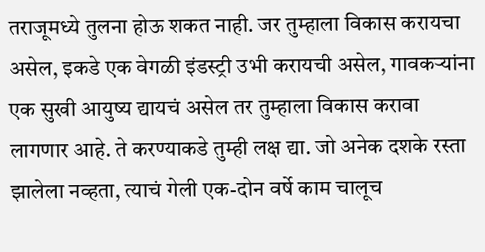तराजूमध्ये तुलना होऊ शकत नाही. जर तुम्हाला विकास करायचा असेल, इकडे एक वेगळी इंडस्ट्री उभी करायची असेल, गावकऱ्यांना एक सुखी आयुष्य द्यायचं असेल तर तुम्हाला विकास करावा लागणार आहे. ते करण्याकडे तुम्ही लक्ष द्या. जो अनेक दशके रस्ता झालेला नव्हता, त्याचं गेली एक-दोन वर्षे काम चालूच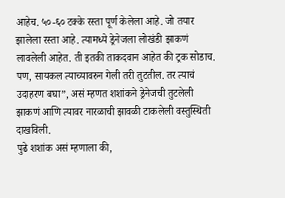आहेच. ५०-६० टक्के रस्ता पूर्ण केलेला आहे. जो तयार झालेला रस्ता आहे. त्यामध्ये ड्रेनेजला लोखंडी झाकणं लावलेली आहेत. ती इतकी ताकदवान आहेत की ट्रक सोडाच. पण, सायकल त्याच्यावरुन गेली तरी तुटतील. तर त्याचं उदाहरण बघा”, असं म्हणत शशांकने ड्रेनेजची तुटलेली झाकणं आणि त्यावर नारळाची झावळी टाकलेली वस्तुस्थिती दाखविली.
पुढे शशांक असं म्हणाला की,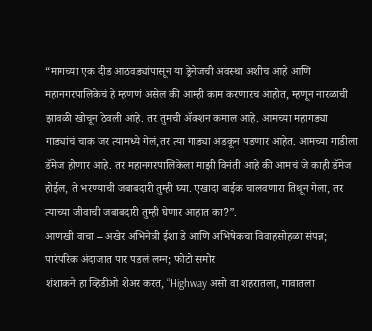“मागच्या एक दीड आठवड्यांपासून या ड्रेनेजची अवस्था अशीच आहे आणि महानगरपालिकेचं हे म्हणणं असेल की आम्ही काम करणारच आहोत, म्हणून नारळाची झावळी खोचून ठेवली आहे. तर तुमची ॲक्शन कमाल आहे. आमच्या महागड्या गाड्यांचं चाक जर त्यामध्ये गेलं,तर त्या गाड्या अडकून पडणार आहेत. आमच्या गाडीला डॅमेज होणार आहे. तर महानगरपालिकेला माझी विनंती आहे की आमचं जे काही डॅमेज होईल, ते भरण्याची जबाबदारी तुम्ही घ्या. एखादा बाईक चालवणारा तिथून गेला, तर त्याच्या जीवाची जबाबदारी तुम्ही घेणार आहात का?”.
आणखी वाचा – अखेर अभिनेत्री ईशा डे आणि अभिषेकचा विवाहसोहळा संपन्न; पारंपरिक अंदाजात पार पडलं लग्न; फोटो समोर
शंशाकने हा व्हिडीओ शेअर करत, “Highway असो वा शहरातला, गावातला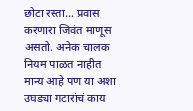छोटा रस्ता… प्रवास करणारा जिवंत माणूस असतो. अनेक चालक नियम पाळत नाहीत मान्य आहे पण या अशा उघड्या गटारांचं काय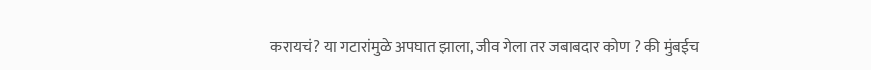करायचं? या गटारांमुळे अपघात झाला, जीव गेला तर जबाबदार कोण ? की मुंबईच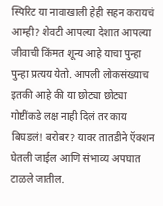स्पिरिट या नावाखाली हेही सहन करायचं आम्ही? शेवटी आपल्या देशात आपल्या जीवाची किंमत शून्य आहे याचा पुन्हा पुन्हा प्रत्यय येतो. आपली लोकसंख्याच इतकी आहे की या छोट्या छोट्या गोष्टींकडे लक्ष नाही दिलं तर काय बिघडलं! बरोबर? यावर तातडीने ऍक्शन घेतली जाईल आणि संभाव्य अपघात टाळले जातील.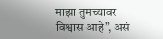माझा तुमच्यावर विश्वास आहे”, असं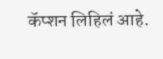कॅप्शन लिहिलं आहे.